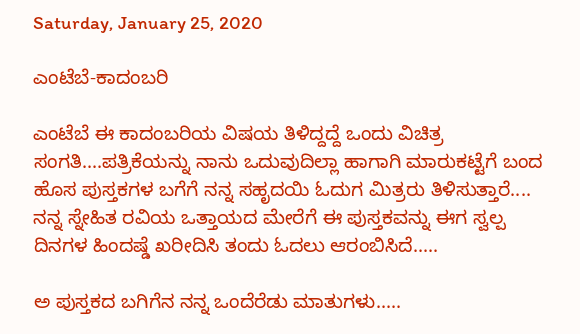Saturday, January 25, 2020

ಎಂಟೆಬೆ-ಕಾದಂಬರಿ

ಎಂಟೆಬೆ ಈ ಕಾದಂಬರಿಯ ವಿಷಯ ತಿಳಿದ್ದದ್ದೆ ಒಂದು ವಿಚಿತ್ರ ಸಂಗತಿ....ಪತ್ರಿಕೆಯನ್ನು ನಾನು ಒದುವುದಿಲ್ಲಾ ಹಾಗಾಗಿ ಮಾರುಕಟ್ಟೆಗೆ ಬಂದ ಹೊಸ ಪುಸ್ತಕಗಳ ಬಗೆಗೆ ನನ್ನ ಸಹೃದಯಿ ಓದುಗ ಮಿತ್ರರು ತಿಳಿಸುತ್ತಾರೆ.... ನನ್ನ ಸ್ನೇಹಿತ ರವಿಯ ಒತ್ತಾಯದ ಮೇರೆಗೆ ಈ ಪುಸ್ತಕವನ್ನು ಈಗ ಸ್ವಲ್ಪ ದಿನಗಳ ಹಿಂದಷ್ಡೆ ಖರೀದಿಸಿ ತಂದು ಓದಲು ಆರಂಬಿಸಿದೆ.....

ಅ ಪುಸ್ತಕದ ಬಗಿಗೆನ ನನ್ನ ಒಂದೆರೆಡು ಮಾತುಗಳು.....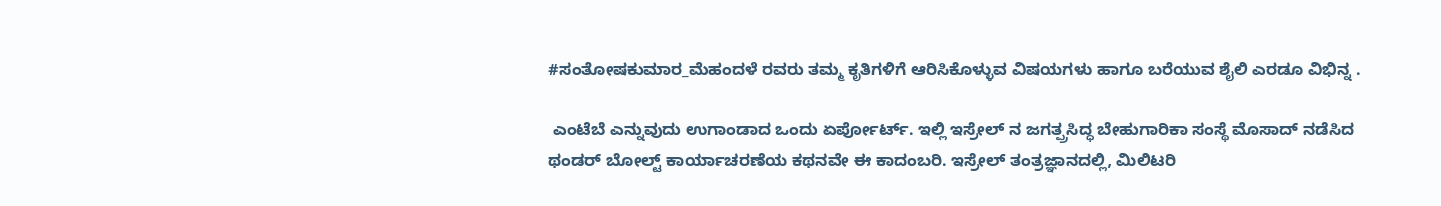#ಸಂತೋಷಕುಮಾರ_ಮೆಹಂದಳೆ ರವರು ತಮ್ಮ ಕೃತಿಗಳಿಗೆ ಆರಿಸಿಕೊಳ್ಳುವ ವಿಷಯಗಳು ಹಾಗೂ ಬರೆಯುವ ಶೈಲಿ ಎರಡೂ ವಿಭಿನ್ನ .

 ಎಂಟೆಬೆ ಎನ್ನುವುದು ಉಗಾಂಡಾದ ಒಂದು ಏರ್ಪೋರ್ಟ್. ಇಲ್ಲಿ ಇಸ್ರೇಲ್ ನ ಜಗತ್ಪ್ರಸಿದ್ಧ ಬೇಹುಗಾರಿಕಾ ಸಂಸ್ಥೆ ಮೊಸಾದ್ ನಡೆಸಿದ ಥಂಡರ್ ಬೋಲ್ಟ್ ಕಾರ್ಯಾಚರಣೆಯ ಕಥನವೇ ಈ ಕಾದಂಬರಿ. ಇಸ್ರೇಲ್ ತಂತ್ರಜ್ಞಾನದಲ್ಲಿ, ಮಿಲಿಟರಿ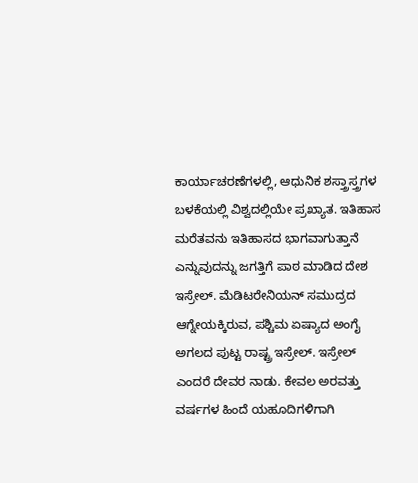ಕಾರ್ಯಾಚರಣೆಗಳಲ್ಲಿ, ಆಧುನಿಕ ಶಸ್ತ್ರಾಸ್ತ್ರಗಳ ಬಳಕೆಯಲ್ಲಿ ವಿಶ್ವದಲ್ಲಿಯೇ ಪ್ರಖ್ಯಾತ. ಇತಿಹಾಸ ಮರೆತವನು ಇತಿಹಾಸದ ಭಾಗವಾಗುತ್ತಾನೆ ಎನ್ನುವುದನ್ನು ಜಗತ್ತಿಗೆ ಪಾಠ ಮಾಡಿದ ದೇಶ ಇಸ್ರೇಲ್. ಮೆಡಿಟರೇನಿಯನ್ ಸಮುದ್ರದ ಆಗ್ನೇಯಕ್ಕಿರುವ, ಪಶ್ಚಿಮ ಏಷ್ಯಾದ ಅಂಗೈ ಅಗಲದ ಪುಟ್ಟ ರಾಷ್ಟ್ರ ಇಸ್ರೇಲ್. ಇಸ್ರೇಲ್ ಎಂದರೆ ದೇವರ ನಾಡು. ಕೇವಲ ಅರವತ್ತು ವರ್ಷಗಳ ಹಿಂದೆ ಯಹೂದಿಗಳಿಗಾಗಿ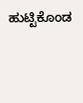ಹುಟ್ಟಿಕೊಂಡ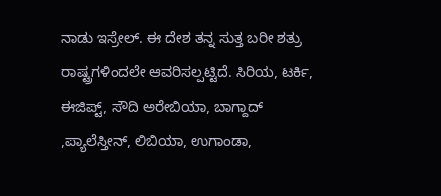ನಾಡು ಇಸ್ರೇಲ್. ಈ ದೇಶ ತನ್ನ ಸುತ್ತ ಬರೀ ಶತ್ರು ರಾಷ್ಟ್ರಗಳಿಂದಲೇ ಆವರಿಸಲ್ಪಟ್ಟಿದೆ. ಸಿರಿಯ, ಟರ್ಕಿ, ಈಜಿಪ್ಟ್, ಸೌದಿ ಅರೇಬಿಯಾ, ಬಾಗ್ದಾದ್ ,ಪ್ಯಾಲೆಸ್ತೀನ್, ಲಿಬಿಯಾ, ಉಗಾಂಡಾ,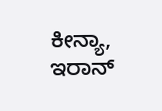ಕೀನ್ಯಾ, ಇರಾನ್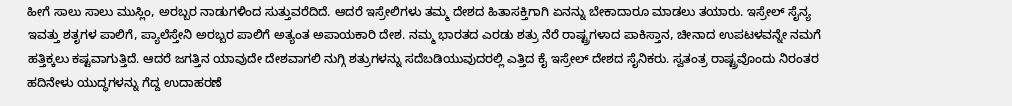ಹೀಗೆ ಸಾಲು ಸಾಲು ಮುಸ್ಲಿಂ, ಅರಬ್ಬರ ನಾಡುಗಳಿಂದ ಸುತ್ತುವರೆದಿದೆ. ಆದರೆ ಇಸ್ರೇಲಿಗಳು ತಮ್ಮ ದೇಶದ ಹಿತಾಸಕ್ತಿಗಾಗಿ ಏನನ್ನು ಬೇಕಾದಾರೂ ಮಾಡಲು ತಯಾರು. ಇಸ್ರೇಲ್ ಸೈನ್ಯ ಇವತ್ತು ಶತೃಗಳ ಪಾಲಿಗೆ, ಪ್ಯಾಲೆಸ್ತೇನಿ ಅರಬ್ಬರ ಪಾಲಿಗೆ ಅತ್ಯಂತ ಅಪಾಯಕಾರಿ ದೇಶ. ನಮ್ಮ ಭಾರತದ ಎರಡು ಶತ್ರು ನೆರೆ ರಾಷ್ಟ್ರಗಳಾದ ಪಾಕಿಸ್ತಾನ, ಚೀನಾದ ಉಪಟಳವನ್ನೇ ನಮಗೆ ಹತ್ತಿಕ್ಕಲು ಕಷ್ಟವಾಗುತ್ತಿದೆ. ಆದರೆ ಜಗತ್ತಿನ ಯಾವುದೇ ದೇಶವಾಗಲಿ ನುಗ್ಗಿ ಶತ್ರುಗಳನ್ನು ಸದೆಬಡಿಯುವುದರಲ್ಲಿ ಎತ್ತಿದ ಕೈ ಇಸ್ರೇಲ್ ದೇಶದ ಸೈನಿಕರು. ಸ್ವತಂತ್ರ ರಾಷ್ಟ್ರವೊಂದು ನಿರಂತರ ಹದಿನೇಳು ಯುದ್ಧಗಳನ್ನು ಗೆದ್ದ ಉದಾಹರಣೆ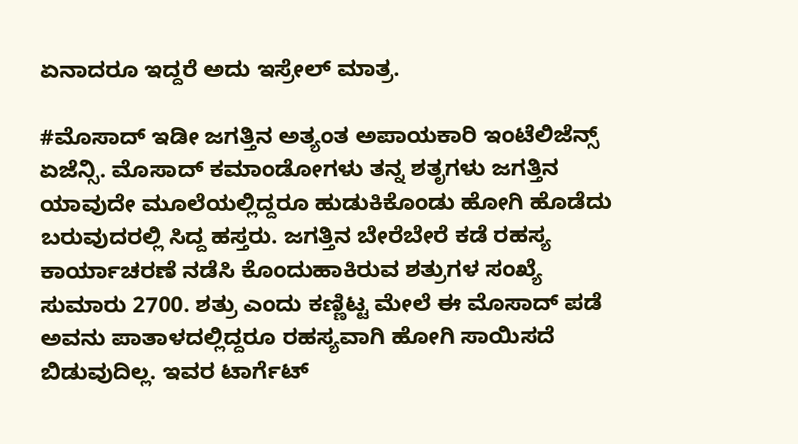ಏನಾದರೂ ಇದ್ದರೆ ಅದು ಇಸ್ರೇಲ್ ಮಾತ್ರ.

#ಮೊಸಾದ್ ಇಡೀ ಜಗತ್ತಿನ ಅತ್ಯಂತ ಅಪಾಯಕಾರಿ ಇಂಟೆಲಿಜೆನ್ಸ್ ಏಜೆನ್ಸಿ. ಮೊಸಾದ್ ಕಮಾಂಡೋಗಳು ತನ್ನ ಶತೃಗಳು ಜಗತ್ತಿನ ಯಾವುದೇ ಮೂಲೆಯಲ್ಲಿದ್ದರೂ ಹುಡುಕಿಕೊಂಡು ಹೋಗಿ ಹೊಡೆದು ಬರುವುದರಲ್ಲಿ ಸಿದ್ದ ಹಸ್ತರು. ಜಗತ್ತಿನ ಬೇರೆಬೇರೆ ಕಡೆ ರಹಸ್ಯ ಕಾರ್ಯಾಚರಣೆ ನಡೆಸಿ ಕೊಂದುಹಾಕಿರುವ ಶತ್ರುಗಳ ಸಂಖ್ಯೆ ಸುಮಾರು 2700. ಶತ್ರು ಎಂದು ಕಣ್ಣಿಟ್ಟ ಮೇಲೆ ಈ ಮೊಸಾದ್ ಪಡೆ ಅವನು ಪಾತಾಳದಲ್ಲಿದ್ದರೂ ರಹಸ್ಯವಾಗಿ ಹೋಗಿ ಸಾಯಿಸದೆ ಬಿಡುವುದಿಲ್ಲ. ಇವರ ಟಾರ್ಗೆಟ್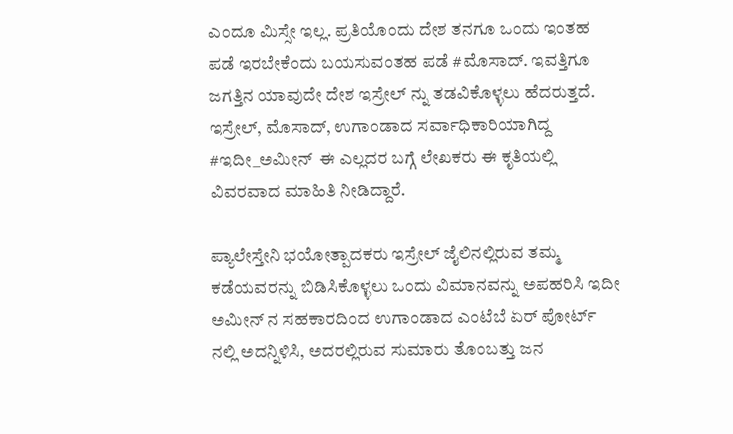ಎಂದೂ ಮಿಸ್ಸೇ ಇಲ್ಲ. ಪ್ರತಿಯೊಂದು ದೇಶ ತನಗೂ ಒಂದು ಇಂತಹ ಪಡೆ ಇರಬೇಕೆಂದು ಬಯಸುವಂತಹ ಪಡೆ #ಮೊಸಾದ್. ಇವತ್ತಿಗೂ ಜಗತ್ತಿನ ಯಾವುದೇ ದೇಶ ಇಸ್ರೇಲ್ ನ್ನು ತಡವಿಕೊಳ್ಳಲು ಹೆದರುತ್ತದೆ. ಇಸ್ರೇಲ್, ಮೊಸಾದ್, ಉಗಾಂಡಾದ ಸರ್ವಾಧಿಕಾರಿಯಾಗಿದ್ದ #ಇದೀ_ಅಮೀನ್  ಈ ಎಲ್ಲದರ ಬಗ್ಗೆ ಲೇಖಕರು ಈ ಕೃತಿಯಲ್ಲಿ ವಿವರವಾದ ಮಾಹಿತಿ ನೀಡಿದ್ದಾರೆ.

ಪ್ಯಾಲೇಸ್ತೇನಿ ಭಯೋತ್ಪಾದಕರು ಇಸ್ರೇಲ್ ಜೈಲಿನಲ್ಲಿರುವ ತಮ್ಮ ಕಡೆಯವರನ್ನು ಬಿಡಿಸಿಕೊಳ್ಳಲು ಒಂದು ವಿಮಾನವನ್ನು ಅಪಹರಿಸಿ ಇದೀ ಅಮೀನ್ ನ ಸಹಕಾರದಿಂದ ಉಗಾಂಡಾದ ಎಂಟೆಬೆ ಏರ್ ಪೋರ್ಟ್ ನಲ್ಲಿ ಅದನ್ನಿಳಿಸಿ, ಅದರಲ್ಲಿರುವ ಸುಮಾರು ತೊಂಬತ್ತು ಜನ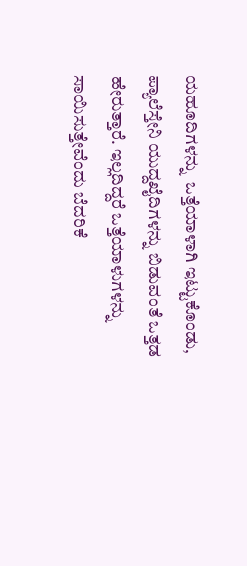ಯಹೂದಿಗಳನ್ನು  ಒತ್ತೆಯಾಳಾಗಿ ಇಟ್ಟುಕೊಂಡು, ಪ್ಯಾಲೆಸ್ತೇನಿ ಯುದ್ದಖೈದಿಗಳನ್ನು ಬಿಡುವಂತೆ ಒತ್ತಡ ಹೇರುತ್ತಾರೆ. ಇಲ್ಲದಿದ್ದರೆ ಒತ್ತೆಯಾಳುಗಳನ್ನು ಸಾಯಿಸುತ್ತೇವೆಂದು ಬೆದರಿಕೆ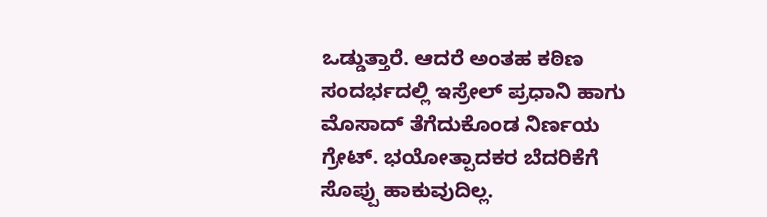ಒಡ್ಡುತ್ತಾರೆ. ಆದರೆ ಅಂತಹ ಕಠಿಣ ಸಂದರ್ಭದಲ್ಲಿ ಇಸ್ರೇಲ್ ಪ್ರಧಾನಿ ಹಾಗು ಮೊಸಾದ್ ತೆಗೆದುಕೊಂಡ ನಿರ್ಣಯ ಗ್ರೇಟ್. ಭಯೋತ್ಪಾದಕರ ಬೆದರಿಕೆಗೆ ಸೊಪ್ಪು ಹಾಕುವುದಿಲ್ಲ.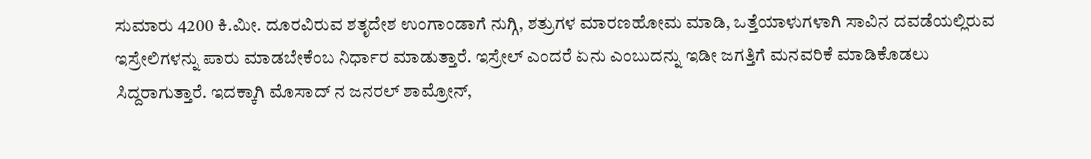ಸುಮಾರು 4200 ಕಿ.ಮೀ. ದೂರವಿರುವ ಶತೃದೇಶ ಉಂಗಾಂಡಾಗೆ ನುಗ್ಗಿ, ಶತ್ರುಗಳ ಮಾರಣಹೋಮ ಮಾಡಿ, ಒತ್ತೆಯಾಳುಗಳಾಗಿ ಸಾವಿನ ದವಡೆಯಲ್ಲಿರುವ ಇಸ್ರೇಲಿಗಳನ್ನು ಪಾರು ಮಾಡಬೇಕೆಂಬ ನಿರ್ಧಾರ ಮಾಡುತ್ತಾರೆ. ಇಸ್ರೇಲ್ ಎಂದರೆ ಏನು ಎಂಬುದನ್ನು ಇಡೀ ಜಗತ್ತಿಗೆ ಮನವರಿಕೆ ಮಾಡಿಕೊಡಲು ಸಿದ್ದರಾಗುತ್ತಾರೆ. ಇದಕ್ಕಾಗಿ ಮೊಸಾದ್ ನ ಜನರಲ್ ಶಾಮ್ರೋನ್,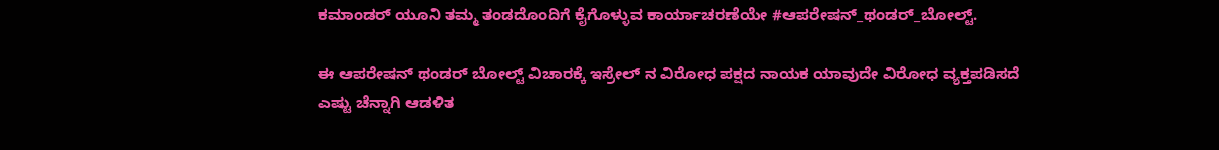ಕಮಾಂಡರ್ ಯೂನಿ ತಮ್ಮ ತಂಡದೊಂದಿಗೆ ಕೈಗೊಳ್ಳುವ ಕಾರ್ಯಾಚರಣೆಯೇ #ಆಪರೇಷನ್_ಥಂಡರ್_ಬೋಲ್ಟ್.

ಈ ಆಪರೇಷನ್ ಥಂಡರ್ ಬೋಲ್ಟ್ ವಿಚಾರಕ್ಕೆ ಇಸ್ರೇಲ್ ನ ವಿರೋಧ ಪಕ್ಷದ ನಾಯಕ ಯಾವುದೇ ವಿರೋಧ ವ್ಯಕ್ತಪಡಿಸದೆ ಎಷ್ಟು ಚೆನ್ನಾಗಿ ಆಡಳಿತ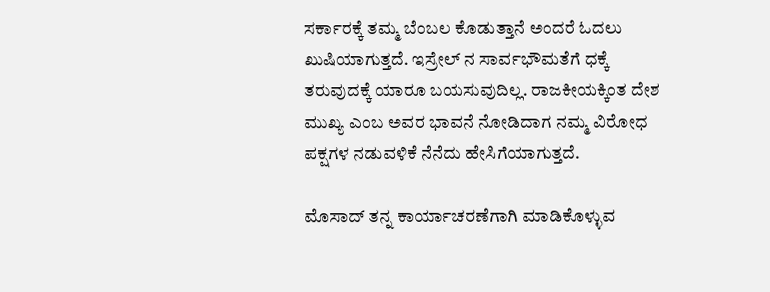ಸರ್ಕಾರಕ್ಕೆ ತಮ್ಮ ಬೆಂಬಲ ಕೊಡುತ್ತಾನೆ ಅಂದರೆ ಓದಲು ಖುಷಿಯಾಗುತ್ತದೆ. ಇಸ್ರೇಲ್ ನ ಸಾರ್ವಭೌಮತೆಗೆ ಧಕ್ಕೆ ತರುವುದಕ್ಕೆ ಯಾರೂ ಬಯಸುವುದಿಲ್ಲ. ರಾಜಕೀಯಕ್ಕಿಂತ ದೇಶ ಮುಖ್ಯ ಎಂಬ ಅವರ ಭಾವನೆ ನೋಡಿದಾಗ ನಮ್ಮ ವಿರೋಧ ಪಕ್ಷಗಳ ನಡುವಳಿಕೆ ನೆನೆದು ಹೇಸಿಗೆಯಾಗುತ್ತದೆ.

ಮೊಸಾದ್ ತನ್ನ ಕಾರ್ಯಾಚರಣೆಗಾಗಿ ಮಾಡಿಕೊಳ್ಳುವ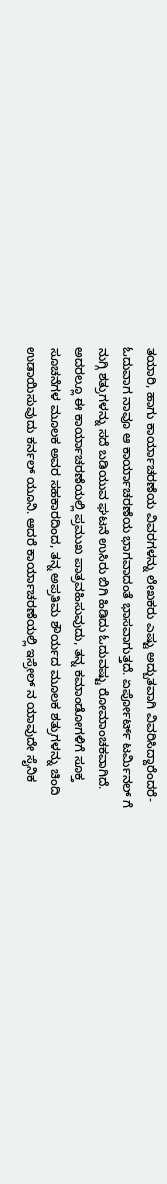ತಯಾರಿ, ಹಾಗು ಕಾರ್ಯಾಚರಣೆಯ ವಿವರಗಳನ್ನು ಲೇಖಕರು ಎಷ್ಟು ಅದ್ಬುತವಾಗಿ ವಿವರಿಸಿದ್ದಾರೆಂದರೆ- ಓದುವಾಗ ನಾವೂ ಆ ಕಾರ್ಯಾಚರಣೆಯ ಭಾಗವಾದಂತೆ ಭಾಸವಾಗುತ್ತದೆ. ಏರ್ಪೋರ್ಟ್ ಟರ್ಮಿನಲ್ ಗೆ ನುಗ್ಗಿ ಶತ್ರುಗಳನ್ನು ಸದೆ ಬಡಿಯುವ ಘಟನೆ ಉಸಿರು ಬಿಗಿ ಹಿಡಿದು ಓದುವಷ್ಟು ರೋಮಾಂಚಕವಾಗಿದೆ. ಅದರಲ್ಲೂ ಈ ಕಾರ್ಯಾಚರಣೆಯಲ್ಲಿ ಪ್ರಮುಖ ಪಾತ್ರವಹಿಸುವುದು, ತನ್ನ ಕಮಾಂಡೋಗಳಿಗೆ ಸೂಕ್ತ ಸೂಚನೆಗಳ ಮೂಲಕ ಅವರ ಸಹಕಾರದಿಂದ, ತನ್ನ ಅಪ್ರತಿಮ ಶೌರ್ಯದ ಮೂಲಕ ಶತ್ರುಗಳನ್ನು ಚಿಂದಿ ಉಡಾಯಿಸುವುದು ಕರ್ನಲ್ ಯೂನಿ. ಆದರೆ ಕಾರ್ಯಾಚರಣೆಯಲ್ಲಿ ಇಸ್ರೇಲ್ ನ ಯಾವುದೇ ಸೈನಿಕ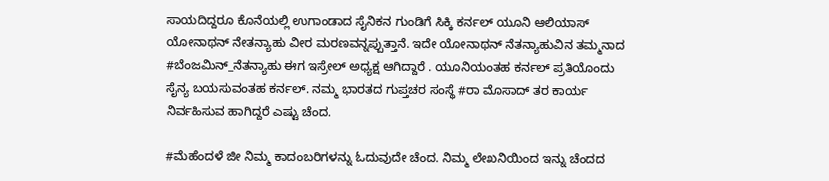ಸಾಯದಿದ್ದರೂ ಕೊನೆಯಲ್ಲಿ ಉಗಾಂಡಾದ ಸೈನಿಕನ ಗುಂಡಿಗೆ ಸಿಕ್ಕಿ ಕರ್ನಲ್ ಯೂನಿ ಆಲಿಯಾಸ್ ಯೋನಾಥನ್ ನೇತನ್ಯಾಹು ವೀರ ಮರಣವನ್ನಪ್ಪುತ್ತಾನೆ. ಇದೇ ಯೋನಾಥನ್ ನೆತನ್ಯಾಹುವಿನ ತಮ್ಮನಾದ #ಬೆಂಜಮಿನ್_ನೆತನ್ಯಾಹು ಈಗ ಇಸ್ರೇಲ್ ಅಧ್ಯಕ್ಷ ಆಗಿದ್ದಾರೆ . ಯೂನಿಯಂತಹ ಕರ್ನಲ್ ಪ್ರತಿಯೊಂದು ಸೈನ್ಯ ಬಯಸುವಂತಹ ಕರ್ನಲ್. ನಮ್ಮ ಭಾರತದ ಗುಪ್ತಚರ ಸಂಸ್ಥೆ #ರಾ ಮೊಸಾದ್ ತರ ಕಾರ್ಯ ನಿರ್ವಹಿಸುವ ಹಾಗಿದ್ದರೆ ಎಷ್ಟು ಚೆಂದ.

#ಮೆಹೆಂದಳೆ ಜೀ ನಿಮ್ಮ ಕಾದಂಬರಿಗಳನ್ನು ಓದುವುದೇ ಚೆಂದ. ನಿಮ್ಮ ಲೇಖನಿಯಿಂದ ಇನ್ನು ಚೆಂದದ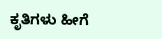ಕೃತಿಗಳು ಹೀಗೆ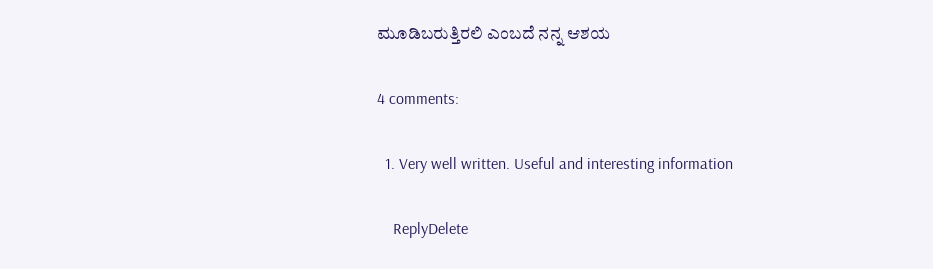ಮೂಡಿಬರುತ್ತಿರಲಿ ಎಂಬದೆ ನನ್ನ ಆಶಯ

4 comments:

  1. Very well written. Useful and interesting information

    ReplyDelete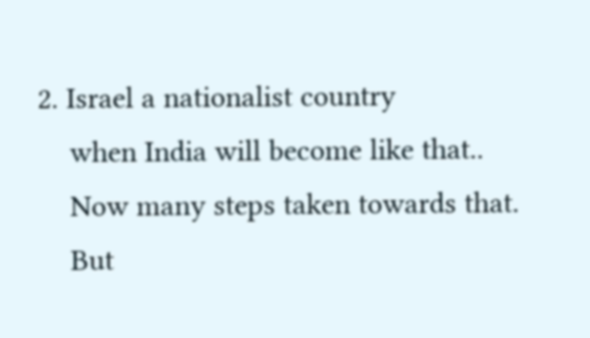2. Israel a nationalist country
    when India will become like that..
    Now many steps taken towards that.
    But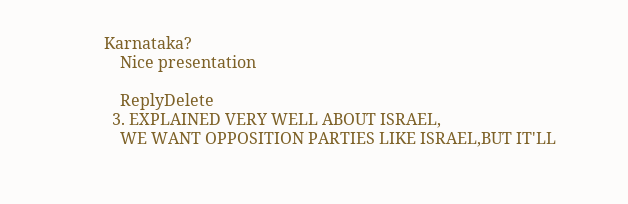Karnataka?
    Nice presentation

    ReplyDelete
  3. EXPLAINED VERY WELL ABOUT ISRAEL,
    WE WANT OPPOSITION PARTIES LIKE ISRAEL,BUT IT'LL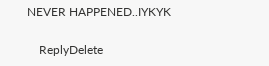NEVER HAPPENED..IYKYK

    ReplyDelete